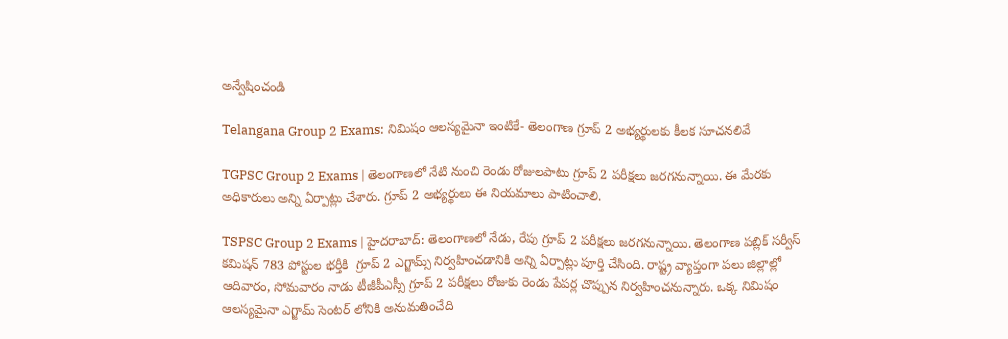అన్వేషించండి

Telangana Group 2 Exams: నిమిషం ఆలస్యమైనా ఇంటికే- తెలంగాణ గ్రూప్ 2 అభ్యర్థులకు కీలక సూచనలివే

TGPSC Group 2 Exams | తెలంగాణలో నేటి నుంచి రెండు రోజులపాటు గ్రూప్ 2 పరీక్షలు జరగనున్నాయి. ఈ మేరకు అధికారులు అన్ని ఏర్పాట్లు చేశారు. గ్రూప్ 2 అభ్యర్థులు ఈ నియమాలు పాటించాలి.

TSPSC Group 2 Exams | హైదరాబాద్: తెలంగాణలో నేడు, రేపు గ్రూప్ 2 పరీక్షలు జరగనున్నాయి. తెలంగాణ పబ్లిక్ సర్వీస్ కమిషన్ 783 పోస్టుల భర్తీకి  గ్రూప్ 2 ఎగ్జామ్స్ నిర్వహించడానికి అన్ని ఏర్పాట్లు పూర్తి చేసింది. రాష్ట్ర వ్యాప్తంగా పలు జిల్లాల్లో ఆదివారం, సోమవారం నాడు టీజీపీఎస్సీ గ్రూప్ 2 పరీక్షలు రోజుకు రెండు పేపర్ల చొప్పున నిర్వహించనున్నారు. ఒక్క నిమిషం ఆలస్యమైనా ఎగ్జామ్ సెంటర్ లోనికి అనుమతించేది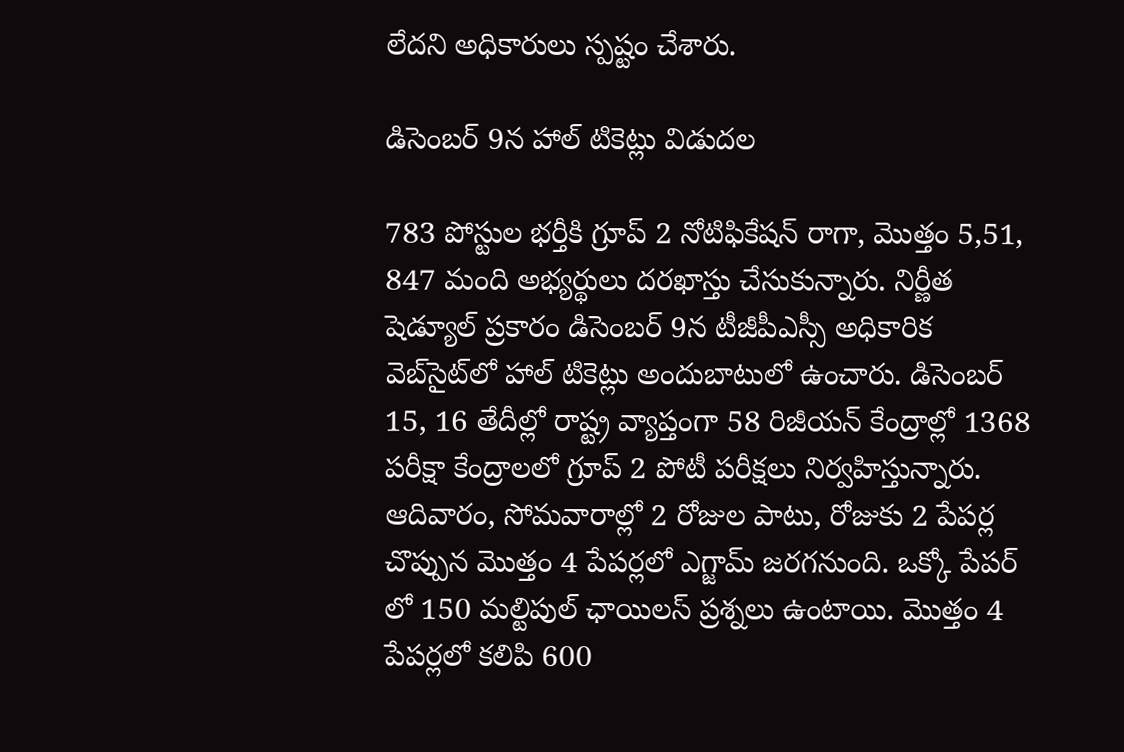లేదని అధికారులు స్పష్టం చేశారు.

డిసెంబర్ 9న హాల్ టికెట్లు విడుదల

783 పోస్టుల భర్తీకి గ్రూప్ 2 నోటిఫికేషన్ రాగా, మొత్తం 5,51, 847 మంది అభ్యర్థులు దరఖాస్తు చేసుకున్నారు. నిర్ణీత షెడ్యూల్ ప్రకారం డిసెంబర్ 9న టీజీపీఎస్సీ అధికారిక వెబ్‌సైట్‌లో హాల్ టికెట్లు అందుబాటులో ఉంచారు. డిసెంబర్ 15, 16 తేదీల్లో రాష్ట్ర వ్యాప్తంగా 58 రిజీయన్ కేంద్రాల్లో 1368 పరీక్షా కేంద్రాలలో గ్రూప్ 2 పోటీ పరీక్షలు నిర్వహిస్తున్నారు. ఆదివారం, సోమవారాల్లో 2 రోజుల పాటు, రోజుకు 2 పేపర్ల చొప్పున మొత్తం 4 పేపర్లలో ఎగ్జామ్ జరగనుంది. ఒక్కో పేపర్ లో 150 మల్టిపుల్ ఛాయిలస్ ప్రశ్నలు ఉంటాయి. మొత్తం 4 పేపర్లలో కలిపి 600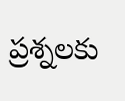ప్రశ్నలకు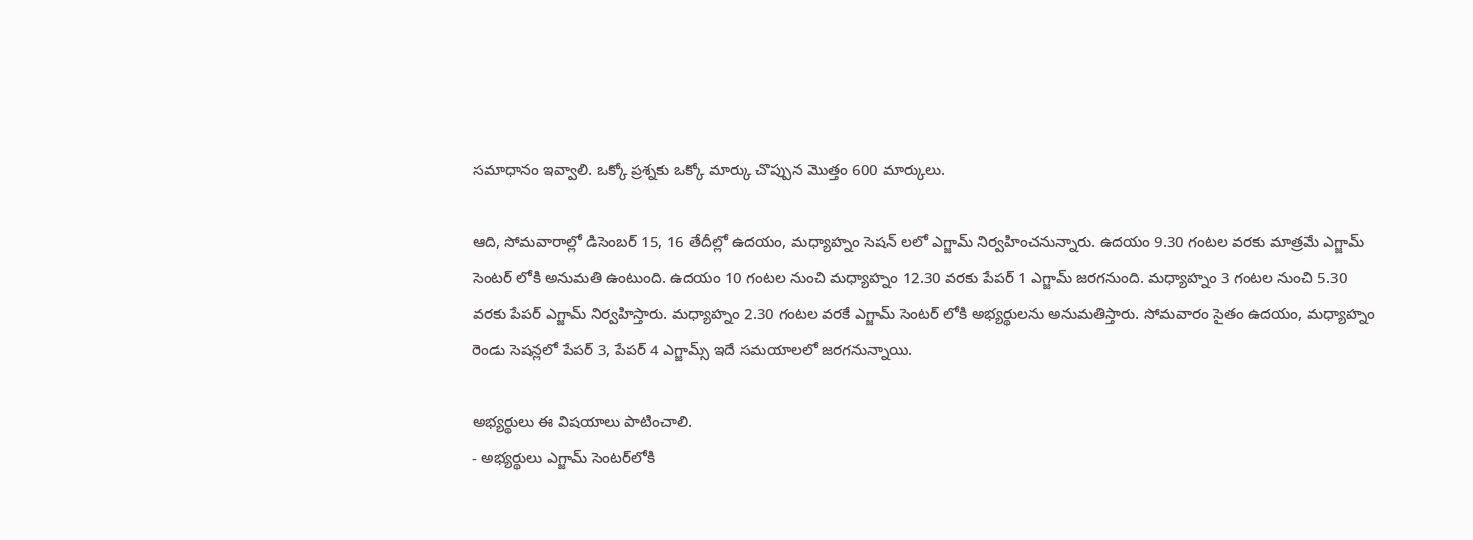సమాధానం ఇవ్వాలి. ఒక్కో ప్రశ్నకు ఒక్కో మార్కు చొప్పున మొత్తం 600 మార్కులు.

ఆది, సోమవారాల్లో డిసెంబర్ 15, 16 తేదీల్లో ఉదయం, మధ్యాహ్నం సెషన్ లలో ఎగ్జామ్ నిర్వహించనున్నారు. ఉదయం 9.30 గంటల వరకు మాత్రమే ఎగ్జామ్ సెంటర్ లోకి అనుమతి ఉంటుంది. ఉదయం 10 గంటల నుంచి మధ్యాహ్నం 12.30 వరకు పేపర్ 1 ఎగ్జామ్ జరగనుంది. మధ్యాహ్నం 3 గంటల నుంచి 5.30 వరకు పేపర్ ఎగ్జామ్ నిర్వహిస్తారు. మధ్యాహ్నం 2.30 గంటల వరకే ఎగ్జామ్ సెంటర్ లోకి అభ్యర్థులను అనుమతిస్తారు. సోమవారం సైతం ఉదయం, మధ్యాహ్నం రెండు సెషన్లలో పేపర్ 3, పేపర్ 4 ఎగ్జామ్స్ ఇదే సమయాలలో జరగనున్నాయి.

అభ్యర్థులు ఈ విషయాలు పాటించాలి.
- అభ్యర్థులు ఎగ్జామ్ సెంటర్‌లోకి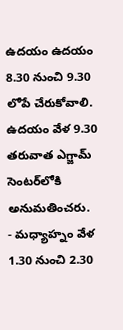ఉదయం ఉదయం 8.30 నుంచి 9.30 లోపే చేరుకోవాలి. ఉదయం వేళ 9.30 తరువాత ఎగ్జామ్ సెంటర్‌లోకి అనుమతించరు.
- మధ్యాహ్నం వేళ 1.30 నుంచి 2.30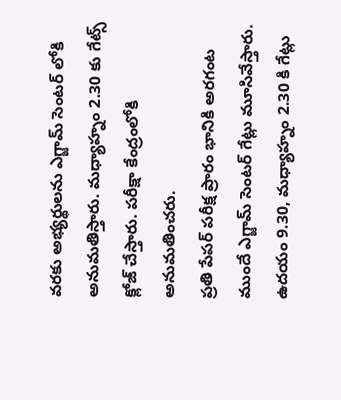వరకు అభ్యర్థులను ఎగ్జామ్ సెంటర్ లోకి అనుమతిస్తారు. మధ్యాహ్నం 2.30 కు గేట్స్ క్లోజ్ చేస్తారు. పరీక్షా కేంద్రంలోకి అనుమతించరు.
ప్రతి పేపర్ పరీక్ష ప్రారం భానికి అరగంట ముందే ఎగ్జామ్ సెంటర్ గేట్లు మూసివేస్తారు. ఉదయం 9.30, మధ్యాహ్నం 2.30 కి గేట్లు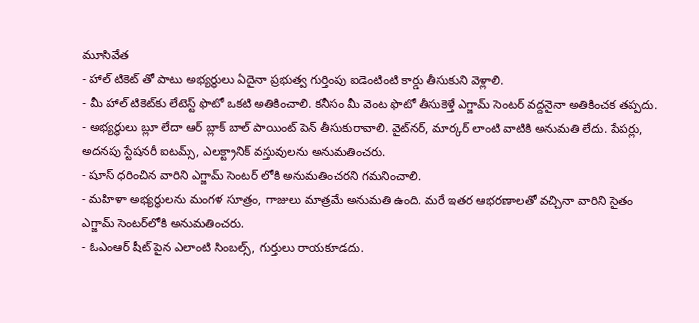మూసివేత
- హాల్ టికెట్ తో పాటు అభ్యర్థులు ఏదైనా ప్రభుత్వ గుర్తింపు ఐడెంటింటి కార్డు తీసుకుని వెళ్లాలి.
- మీ హాల్ టికెట్‌కు లేటెస్ట్ ఫొటో ఒకటి అతికించాలి. కనీసం మీ వెంట ఫొటో తీసుకెళ్తే ఎగ్జామ్ సెంటర్ వద్దనైనా అతికించక తప్పదు.
- అభ్యర్థులు బ్లూ లేదా ఆర్ బ్లాక్ బాల్ పాయింట్ పెన్ తీసుకురావాలి. వైట్‌నర్, మార్కర్ లాంటి వాటికి అనుమతి లేదు. పేపర్లు, అదనపు స్టేషనరీ ఐటమ్స్, ఎలక్ట్రానిక్ వస్తువులను అనుమతించరు.
- షూస్‌ ధరించిన వారిని ఎగ్జామ్ సెంటర్ లోకి అనుమతించరని గమనించాలి.
- మహిళా అభ్యర్థులను మంగళ సూత్రం, గాజులు మాత్రమే అనుమతి ఉంది. మరే ఇతర ఆభరణాలతో వచ్చినా వారిని సైతం ఎగ్జామ్ సెంటర్‌లోకి అనుమతించరు.
- ఓఎంఆర్ షీట్ పైన ఎలాంటి సింబల్స్, గుర్తులు రాయకూడదు.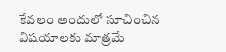కేవలం అందులో సూచించిన విషయాలకు మాత్రమే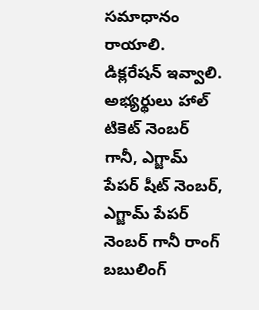సమాధానం రాయాలి. డిక్లరేషన్ ఇవ్వాలి. అభ్యర్థులు హాల్ టికెట్ నెంబర్ గానీ, ఎగ్జామ్ పేపర్ షీట్ నెంబర్, ఎగ్జామ్ పేపర్ నెంబర్ గానీ రాంగ్ బబులింగ్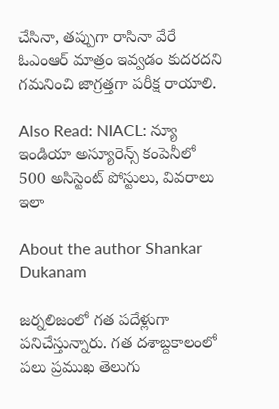చేసినా, తప్పుగా రాసినా వేరే ఓఎంఆర్ మాత్రం ఇవ్వడం కుదరదని గమనించి జాగ్రత్తగా పరీక్ష రాయాలి.

Also Read: NIACL: న్యూ ఇండియా అస్యూరెన్స్ కంపెనీలో 500 అసిస్టెంట్ పోస్టులు, వివరాలు ఇలా

About the author Shankar Dukanam

జర్నలిజంలో గత పదేళ్లుగా పనిచేస్తున్నారు. గత దశాబ్దకాలంలో పలు ప్రముఖ తెలుగు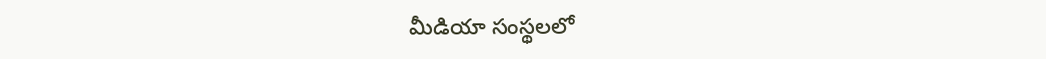మీడియా సంస్థలలో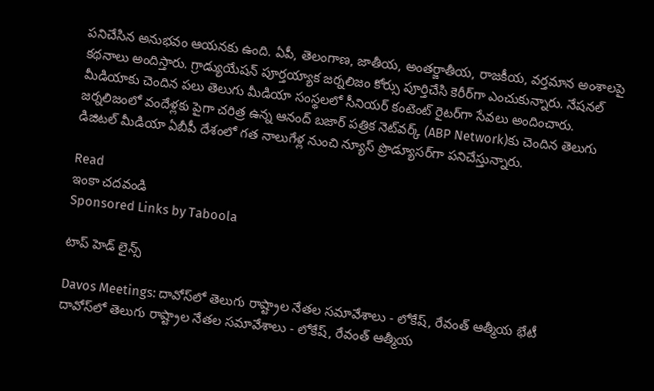పనిచేసిన అనుభవం ఆయనకు ఉంది. ఏపీ, తెలంగాణ, జాతీయ, అంతర్జాతీయ, రాజకీయ, వర్తమాన అంశాలపై కథనాలు అందిస్తారు. గ్రాడ్యుయేషన్ పూర్తయ్యాక జర్నలిజం కోర్సు పూర్తిచేసి కెరీర్‌గా ఎంచుకున్నారు. నేషనల్ మీడియాకు చెందిన పలు తెలుగు మీడియా సంస్థలలో సీనియర్ కంటెంట్ రైటర్‌గా సేవలు అందించారు. జర్నలిజంలో వందేళ్లకు పైగా చరిత్ర ఉన్న ఆనంద్ బజార్ పత్రిక నెట్‌వర్క్ (ABP Network)కు చెందిన తెలుగు డిజిటల్ మీడియా ఏబీపీ దేశంలో గత నాలుగేళ్ల నుంచి న్యూస్ ప్రొడ్యూసర్‌గా పనిచేస్తున్నారు.

Read
ఇంకా చదవండి
Sponsored Links by Taboola

టాప్ హెడ్ లైన్స్

Davos Meetings: దావోస్‌లో తెలుగు రాష్ట్రాల నేతల సమావేశాలు - లోకేష్, రేవంత్ ఆత్మీయ భేటీ
దావోస్‌లో తెలుగు రాష్ట్రాల నేతల సమావేశాలు - లోకేష్, రేవంత్ ఆత్మీయ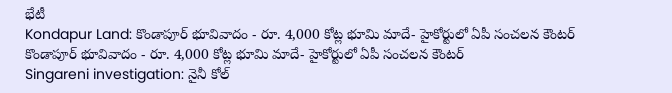భేటీ
Kondapur Land: కొండాపూర్‌ భూవివాదం - రూ. 4,000 కోట్ల భూమి మాదే- హైకోర్టులో ఏపీ సంచలన కౌంటర్
కొండాపూర్‌ భూవివాదం - రూ. 4,000 కోట్ల భూమి మాదే- హైకోర్టులో ఏపీ సంచలన కౌంటర్
Singareni investigation: నైనీ కోల్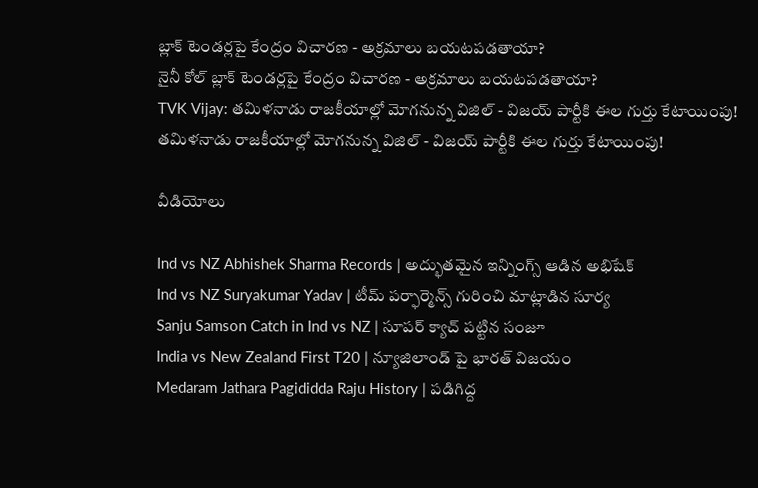బ్లాక్ టెండర్లపై కేంద్రం విచారణ - అక్రమాలు బయటపడతాయా?
నైనీ కోల్ బ్లాక్ టెండర్లపై కేంద్రం విచారణ - అక్రమాలు బయటపడతాయా?
TVK Vijay: తమిళనాడు రాజకీయాల్లో మోగనున్న విజిల్ - విజయ్ పార్టీకి ఈల గుర్తు కేటాయింపు!
తమిళనాడు రాజకీయాల్లో మోగనున్న విజిల్ - విజయ్ పార్టీకి ఈల గుర్తు కేటాయింపు!

వీడియోలు

Ind vs NZ Abhishek Sharma Records | అద్భుతమైన ఇన్నింగ్స్ ఆడిన అభిషేక్
Ind vs NZ Suryakumar Yadav | టీమ్ పర్ఫార్మెన్స్ గురించి మాట్లాడిన సూర్య
Sanju Samson Catch in Ind vs NZ | సూపర్ క్యాచ్ పట్టిన సంజూ
India vs New Zealand First T20 | న్యూజిలాండ్ పై భారత్ విజయం
Medaram Jathara Pagididda Raju History | పడిగిద్ద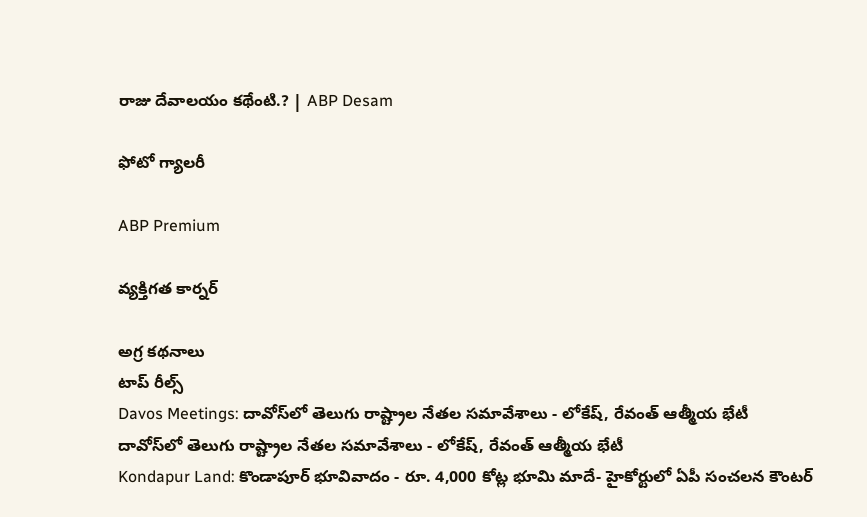రాజు దేవాలయం కథేంటి.? | ABP Desam

ఫోటో గ్యాలరీ

ABP Premium

వ్యక్తిగత కార్నర్

అగ్ర కథనాలు
టాప్ రీల్స్
Davos Meetings: దావోస్‌లో తెలుగు రాష్ట్రాల నేతల సమావేశాలు - లోకేష్, రేవంత్ ఆత్మీయ భేటీ
దావోస్‌లో తెలుగు రాష్ట్రాల నేతల సమావేశాలు - లోకేష్, రేవంత్ ఆత్మీయ భేటీ
Kondapur Land: కొండాపూర్‌ భూవివాదం - రూ. 4,000 కోట్ల భూమి మాదే- హైకోర్టులో ఏపీ సంచలన కౌంటర్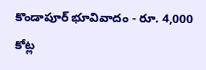కొండాపూర్‌ భూవివాదం - రూ. 4,000 కోట్ల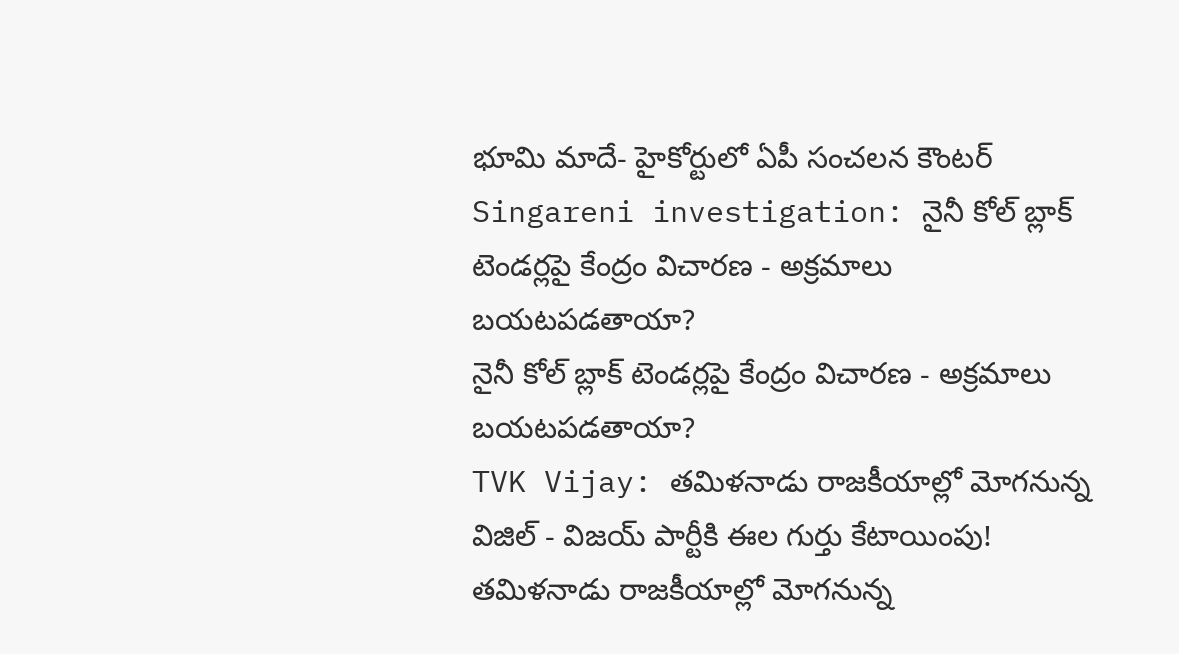భూమి మాదే- హైకోర్టులో ఏపీ సంచలన కౌంటర్
Singareni investigation: నైనీ కోల్ బ్లాక్ టెండర్లపై కేంద్రం విచారణ - అక్రమాలు బయటపడతాయా?
నైనీ కోల్ బ్లాక్ టెండర్లపై కేంద్రం విచారణ - అక్రమాలు బయటపడతాయా?
TVK Vijay: తమిళనాడు రాజకీయాల్లో మోగనున్న విజిల్ - విజయ్ పార్టీకి ఈల గుర్తు కేటాయింపు!
తమిళనాడు రాజకీయాల్లో మోగనున్న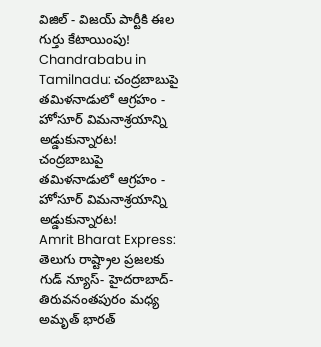విజిల్ - విజయ్ పార్టీకి ఈల గుర్తు కేటాయింపు!
Chandrababu in Tamilnadu: చంద్రబాబుపై తమిళనాడులో ఆగ్రహం - హోసూర్ విమనాశ్రయాన్ని అడ్డుకున్నారట!
చంద్రబాబుపై తమిళనాడులో ఆగ్రహం - హోసూర్ విమనాశ్రయాన్ని అడ్డుకున్నారట!
Amrit Bharat Express: తెలుగు రాష్ట్రాల ప్రజలకు గుడ్ న్యూస్- హైదరాబాద్‌- తిరువనంతపురం మధ్య అమృత్‌ భారత్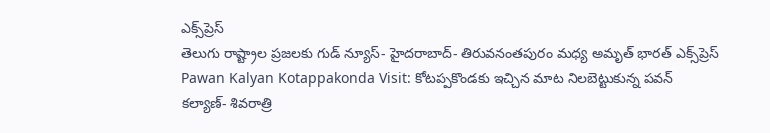ఎక్స్‌ప్రెస్‌
తెలుగు రాష్ట్రాల ప్రజలకు గుడ్ న్యూస్- హైదరాబాద్‌- తిరువనంతపురం మధ్య అమృత్‌ భారత్ ఎక్స్‌ప్రెస్‌
Pawan Kalyan Kotappakonda Visit: కోటప్పకొండకు ఇచ్చిన మాట నిలబెట్టుకున్న పవన్ కల్యాణ్- శివరాత్రి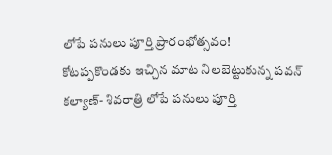లోపే పనులు పూర్తి ప్రారంభోత్సవం!
కోటప్పకొండకు ఇచ్చిన మాట నిలబెట్టుకున్న పవన్ కల్యాణ్- శివరాత్రి లోపే పనులు పూర్తి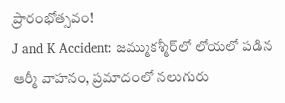ప్రారంభోత్సవం!
J and K Accident: జమ్ముకశ్మీర్‌లో లోయలో పడిన ఆర్మీ వాహనం, ప్రమాదంలో నలుగురు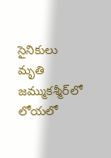సైనికులు మృతి
జమ్ముకశ్మీర్‌లో లోయలో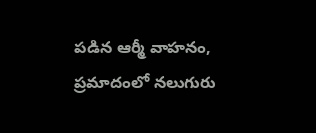పడిన ఆర్మీ వాహనం, ప్రమాదంలో నలుగురు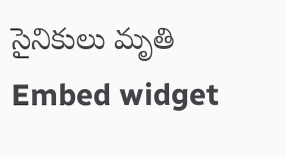సైనికులు మృతి
Embed widget